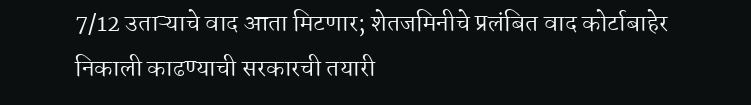7/12 उताऱ्याचे वाद आता मिटणार; शेतजमिनीचे प्रलंबित वाद कोर्टाबाहेर निकाली काढण्याची सरकारची तयारी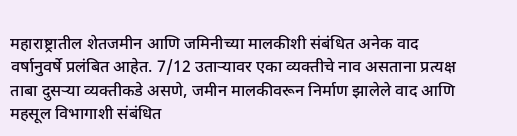महाराष्ट्रातील शेतजमीन आणि जमिनीच्या मालकीशी संबंधित अनेक वाद वर्षानुवर्षे प्रलंबित आहेत. 7/12 उताऱ्यावर एका व्यक्तीचे नाव असताना प्रत्यक्ष ताबा दुसऱ्या व्यक्तीकडे असणे, जमीन मालकीवरून निर्माण झालेले वाद आणि महसूल विभागाशी संबंधित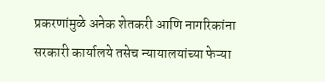प्रकरणांमुळे अनेक शेतकरी आणि नागरिकांना सरकारी कार्यालये तसेच न्यायालयांच्या फेऱ्या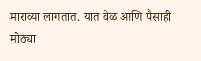माराव्या लागतात. यात वेळ आणि पैसाही मोठ्या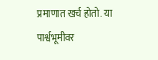प्रमाणात खर्च होतो. या पार्श्वभूमीवर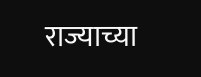राज्याच्या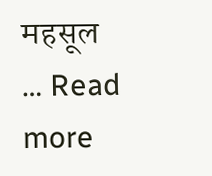महसूल … Read more